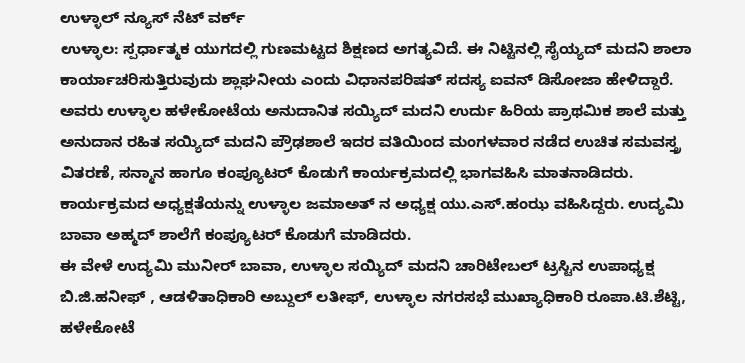ಉಳ್ಳಾಲ್ ನ್ಯೂಸ್ ನೆಟ್ ವರ್ಕ್
ಉಳ್ಳಾಲ: ಸ್ಪರ್ಧಾತ್ಮಕ ಯುಗದಲ್ಲಿ ಗುಣಮಟ್ಟದ ಶಿಕ್ಷಣದ ಅಗತ್ಯವಿದೆ. ಈ ನಿಟ್ಟಿನಲ್ಲಿ ಸೈಯ್ಯದ್ ಮದನಿ ಶಾಲಾ ಕಾರ್ಯಾಚರಿಸುತ್ತಿರುವುದು ಶ್ಲಾಘನೀಯ ಎಂದು ವಿಧಾನಪರಿಷತ್ ಸದಸ್ಯ ಐವನ್ ಡಿಸೋಜಾ ಹೇಳಿದ್ದಾರೆ.
ಅವರು ಉಳ್ಳಾಲ ಹಳೇಕೋಟೆಯ ಅನುದಾನಿತ ಸಯ್ಯಿದ್ ಮದನಿ ಉರ್ದು ಹಿರಿಯ ಪ್ರಾಥಮಿಕ ಶಾಲೆ ಮತ್ತು ಅನುದಾನ ರಹಿತ ಸಯ್ಯಿದ್ ಮದನಿ ಪ್ರೌಢಶಾಲೆ ಇದರ ವತಿಯಿಂದ ಮಂಗಳವಾರ ನಡೆದ ಉಚಿತ ಸಮವಸ್ತ್ರ ವಿತರಣೆ, ಸನ್ಮಾನ ಹಾಗೂ ಕಂಪ್ಯೂಟರ್ ಕೊಡುಗೆ ಕಾರ್ಯಕ್ರಮದಲ್ಲಿ ಭಾಗವಹಿಸಿ ಮಾತನಾಡಿದರು.
ಕಾರ್ಯಕ್ರಮದ ಅಧ್ಯಕ್ಷತೆಯನ್ನು ಉಳ್ಳಾಲ ಜಮಾಅತ್ ನ ಅಧ್ಯಕ್ಷ ಯು.ಎಸ್.ಹಂಝ ವಹಿಸಿದ್ದರು. ಉದ್ಯಮಿ ಬಾವಾ ಅಹ್ಮದ್ ಶಾಲೆಗೆ ಕಂಪ್ಯೂಟರ್ ಕೊಡುಗೆ ಮಾಡಿದರು.
ಈ ವೇಳೆ ಉದ್ಯಮಿ ಮುನೀರ್ ಬಾವಾ, ಉಳ್ಳಾಲ ಸಯ್ಯಿದ್ ಮದನಿ ಚಾರಿಟೇಬಲ್ ಟ್ರಸ್ಟಿನ ಉಪಾಧ್ಯಕ್ಷ ಬಿ.ಜಿ.ಹನೀಫ್ , ಆಡಳಿತಾಧಿಕಾರಿ ಅಬ್ದುಲ್ ಲತೀಫ್, ಉಳ್ಳಾಲ ನಗರಸಭೆ ಮುಖ್ಯಾಧಿಕಾರಿ ರೂಪಾ.ಟಿ.ಶೆಟ್ಟಿ, ಹಳೇಕೋಟೆ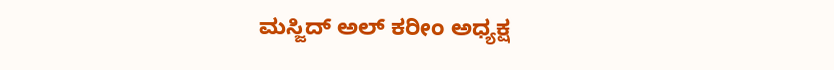ಮಸ್ಜಿದ್ ಅಲ್ ಕರೀಂ ಅಧ್ಯಕ್ಷ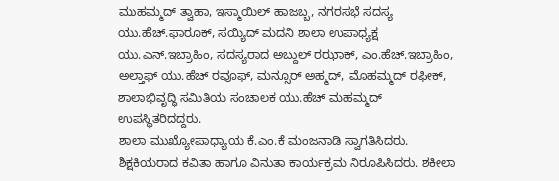ಮುಹಮ್ಮದ್ ತ್ವಾಹಾ, ಇಸ್ಮಾಯಿಲ್ ಹಾಜಬ್ಬ, ನಗರಸಭೆ ಸದಸ್ಯ ಯು.ಹೆಚ್.ಫಾರೂಕ್, ಸಯ್ಯಿದ್ ಮದನಿ ಶಾಲಾ ಉಪಾಧ್ಯಕ್ಷ ಯು.ಎನ್.ಇಬ್ರಾಹಿಂ, ಸದಸ್ಯರಾದ ಅಬ್ದುಲ್ ರಝಾಕ್, ಎಂ.ಹೆಚ್.ಇಬ್ರಾಹಿಂ, ಅಲ್ತಾಫ್ ಯು.ಹೆಚ್ ರವೂಫ್, ಮನ್ಸೂರ್ ಅಹ್ಮದ್, ಮೊಹಮ್ಮದ್ ರಫೀಕ್, ಶಾಲಾಭಿವೃದ್ಧಿ ಸಮಿತಿಯ ಸಂಚಾಲಕ ಯು.ಹೆಚ್ ಮಹಮ್ಮದ್ ಉಪಸ್ಥಿತರಿದದ್ದರು.
ಶಾಲಾ ಮುಖ್ಯೋಪಾಧ್ಯಾಯ ಕೆ.ಎಂ.ಕೆ ಮಂಜನಾಡಿ ಸ್ವಾಗತಿಸಿದರು. ಶಿಕ್ಷಕಿಯರಾದ ಕವಿತಾ ಹಾಗೂ ವಿನುತಾ ಕಾರ್ಯಕ್ರಮ ನಿರೂಪಿಸಿದರು. ಶಕೀಲಾ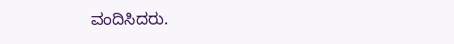ವಂದಿಸಿದರು.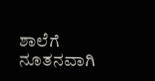ಶಾಲೆಗೆ ನೂತನವಾಗಿ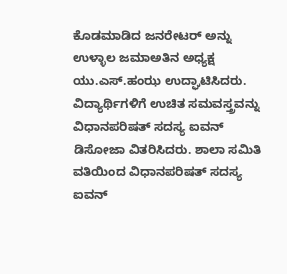ಕೊಡಮಾಡಿದ ಜನರೇಟರ್ ಅನ್ನು ಉಳ್ಳಾಲ ಜಮಾಅತಿನ ಅಧ್ಯಕ್ಷ ಯು.ಎಸ್.ಹಂಝ ಉದ್ಘಾಟಿಸಿದರು. ವಿದ್ಯಾರ್ಥಿಗಳಿಗೆ ಉಚಿತ ಸಮವಸ್ತ್ರವನ್ನು ವಿಧಾನಪರಿಷತ್ ಸದಸ್ಯ ಐವನ್ ಡಿಸೋಜಾ ವಿತರಿಸಿದರು. ಶಾಲಾ ಸಮಿತಿ ವತಿಯಿಂದ ವಿಧಾನಪರಿಷತ್ ಸದಸ್ಯ ಐವನ್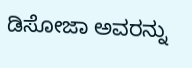ಡಿಸೋಜಾ ಅವರನ್ನು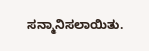ಸನ್ಮಾನಿಸಲಾಯಿತು.